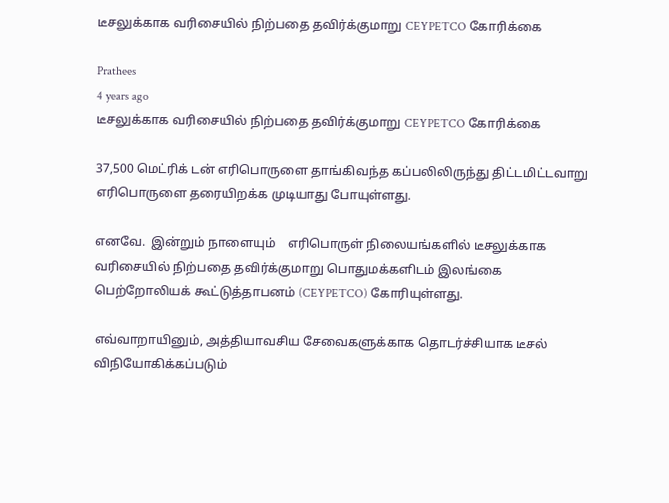டீசலுக்காக வரிசையில் நிற்பதை தவிர்க்குமாறு CEYPETCO கோரிக்கை

Prathees
4 years ago
டீசலுக்காக வரிசையில் நிற்பதை தவிர்க்குமாறு CEYPETCO கோரிக்கை

37,500 மெட்ரிக் டன் எரிபொருளை தாங்கிவந்த கப்பலிலிருந்து திட்டமிட்டவாறு எரிபொருளை தரையிறக்க முடியாது போயுள்ளது.

எனவே.  இன்றும் நாளையும்    எரிபொருள் நிலையங்களில் டீசலுக்காக வரிசையில் நிற்பதை தவிர்க்குமாறு பொதுமக்களிடம் இலங்கை பெற்றோலியக் கூட்டுத்தாபனம் (CEYPETCO) கோரியுள்ளது.

எவ்வாறாயினும், அத்தியாவசிய சேவைகளுக்காக தொடர்ச்சியாக டீசல் விநியோகிக்கப்படும்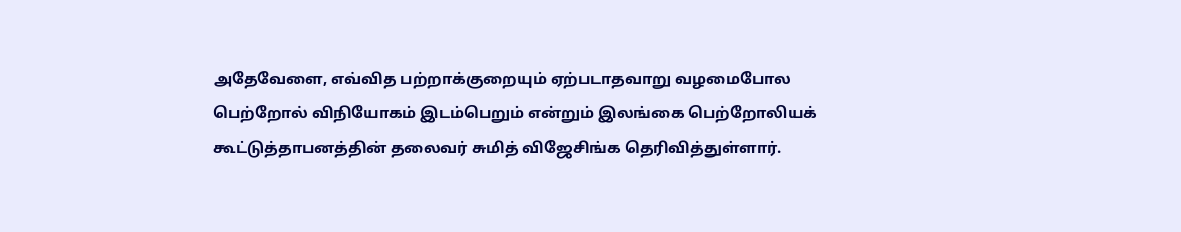அதேவேளை, எவ்வித பற்றாக்குறையும் ஏற்படாதவாறு வழமைபோல பெற்றோல் விநியோகம் இடம்பெறும் என்றும் இலங்கை பெற்றோலியக் கூட்டுத்தாபனத்தின் தலைவர் சுமித் விஜேசிங்க தெரிவித்துள்ளார்.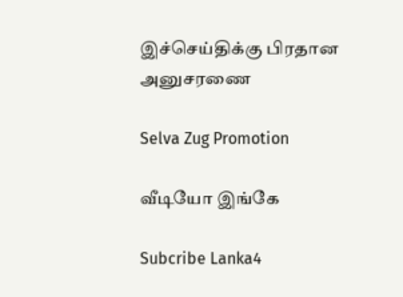இச்செய்திக்கு பிரதான அனுசரணை

Selva Zug Promotion

வீடியோ இங்கே

Subcribe Lanka4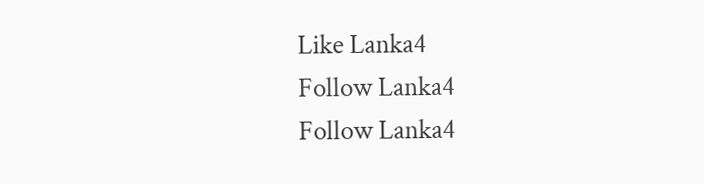Like Lanka4
Follow Lanka4
Follow Lanka4